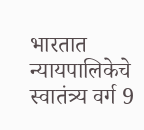भारतात न्यायपालिकेचे स्वातंत्र्य वर्ग 9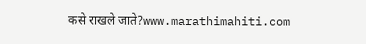कसे राखले जाते?www.marathimahiti.com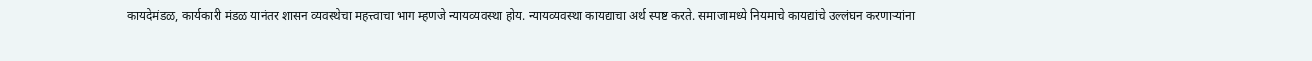कायदेमंडळ, कार्यकारी मंडळ यानंतर शासन व्यवस्थेचा महत्त्वाचा भाग म्हणजे न्यायव्यवस्था होय. न्यायव्यवस्था कायद्याचा अर्थ स्पष्ट करते. समाजामध्ये नियमाचे कायद्यांचे उल्लंघन करणाऱ्यांना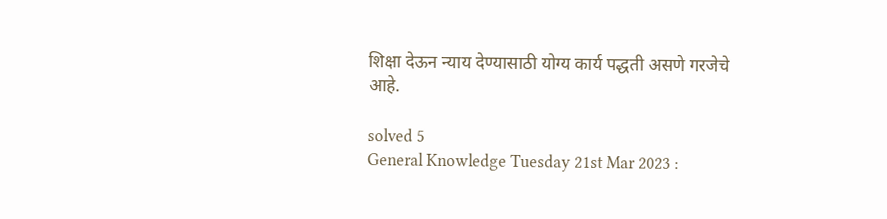शिक्षा देऊन न्याय देण्यासाठी योग्य कार्य पद्धती असणे गरजेचे आहे.

solved 5
General Knowledge Tuesday 21st Mar 2023 :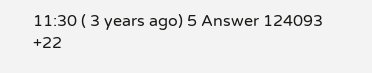11:30 ( 3 years ago) 5 Answer 124093 +22